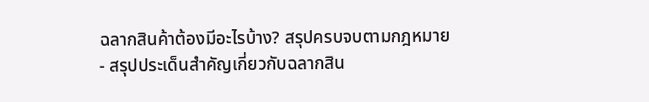ฉลากสินค้าต้องมีอะไรบ้าง? สรุปครบจบตามกฎหมาย
- สรุปประเด็นสำคัญเกี่ยวกับฉลากสิน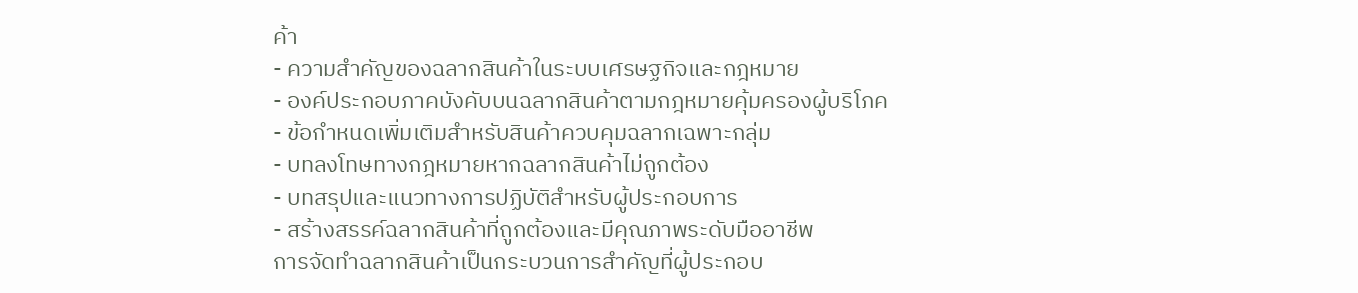ค้า
- ความสำคัญของฉลากสินค้าในระบบเศรษฐกิจและกฎหมาย
- องค์ประกอบภาคบังคับบนฉลากสินค้าตามกฎหมายคุ้มครองผู้บริโภค
- ข้อกำหนดเพิ่มเติมสำหรับสินค้าควบคุมฉลากเฉพาะกลุ่ม
- บทลงโทษทางกฎหมายหากฉลากสินค้าไม่ถูกต้อง
- บทสรุปและแนวทางการปฏิบัติสำหรับผู้ประกอบการ
- สร้างสรรค์ฉลากสินค้าที่ถูกต้องและมีคุณภาพระดับมืออาชีพ
การจัดทำฉลากสินค้าเป็นกระบวนการสำคัญที่ผู้ประกอบ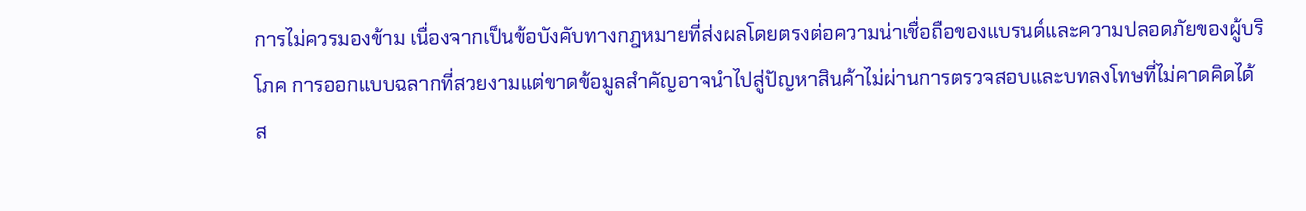การไม่ควรมองข้าม เนื่องจากเป็นข้อบังคับทางกฎหมายที่ส่งผลโดยตรงต่อความน่าเชื่อถือของแบรนด์และความปลอดภัยของผู้บริโภค การออกแบบฉลากที่สวยงามแต่ขาดข้อมูลสำคัญอาจนำไปสู่ปัญหาสินค้าไม่ผ่านการตรวจสอบและบทลงโทษที่ไม่คาดคิดได้
ส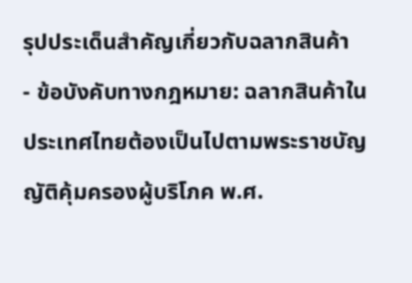รุปประเด็นสำคัญเกี่ยวกับฉลากสินค้า
- ข้อบังคับทางกฎหมาย: ฉลากสินค้าในประเทศไทยต้องเป็นไปตามพระราชบัญญัติคุ้มครองผู้บริโภค พ.ศ.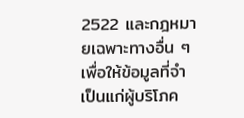2522 และกฎหมายเฉพาะทางอื่น ๆ เพื่อให้ข้อมูลที่จำเป็นแก่ผู้บริโภค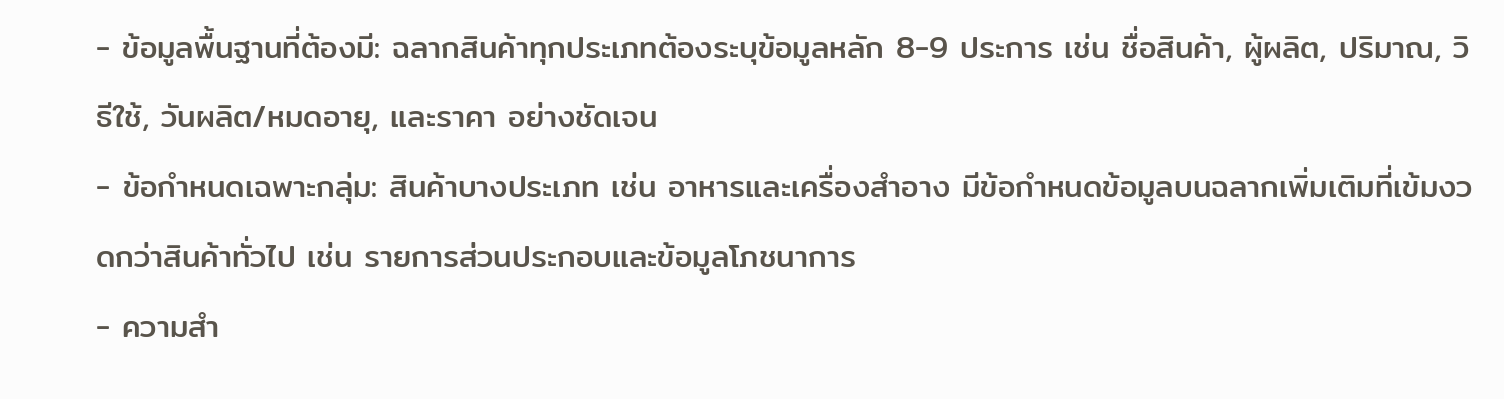- ข้อมูลพื้นฐานที่ต้องมี: ฉลากสินค้าทุกประเภทต้องระบุข้อมูลหลัก 8-9 ประการ เช่น ชื่อสินค้า, ผู้ผลิต, ปริมาณ, วิธีใช้, วันผลิต/หมดอายุ, และราคา อย่างชัดเจน
- ข้อกำหนดเฉพาะกลุ่ม: สินค้าบางประเภท เช่น อาหารและเครื่องสำอาง มีข้อกำหนดข้อมูลบนฉลากเพิ่มเติมที่เข้มงวดกว่าสินค้าทั่วไป เช่น รายการส่วนประกอบและข้อมูลโภชนาการ
- ความสำ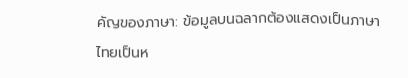คัญของภาษา: ข้อมูลบนฉลากต้องแสดงเป็นภาษาไทยเป็นห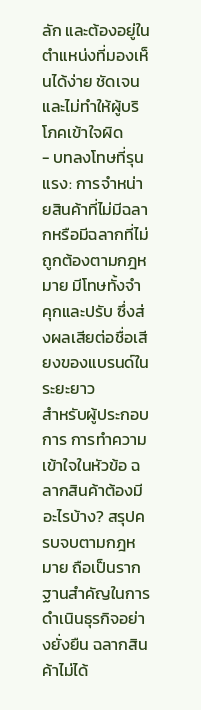ลัก และต้องอยู่ในตำแหน่งที่มองเห็นได้ง่าย ชัดเจน และไม่ทำให้ผู้บริโภคเข้าใจผิด
- บทลงโทษที่รุนแรง: การจำหน่ายสินค้าที่ไม่มีฉลากหรือมีฉลากที่ไม่ถูกต้องตามกฎหมาย มีโทษทั้งจำคุกและปรับ ซึ่งส่งผลเสียต่อชื่อเสียงของแบรนด์ในระยะยาว
สำหรับผู้ประกอบการ การทำความเข้าใจในหัวข้อ ฉลากสินค้าต้องมีอะไรบ้าง? สรุปครบจบตามกฎหมาย ถือเป็นรากฐานสำคัญในการดำเนินธุรกิจอย่างยั่งยืน ฉลากสินค้าไม่ได้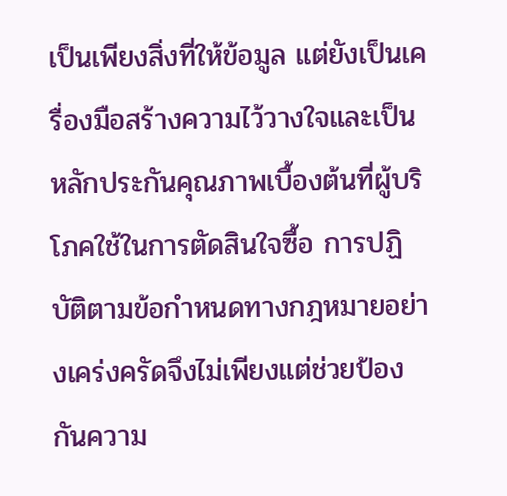เป็นเพียงสิ่งที่ให้ข้อมูล แต่ยังเป็นเครื่องมือสร้างความไว้วางใจและเป็นหลักประกันคุณภาพเบื้องต้นที่ผู้บริโภคใช้ในการตัดสินใจซื้อ การปฏิบัติตามข้อกำหนดทางกฎหมายอย่างเคร่งครัดจึงไม่เพียงแต่ช่วยป้องกันความ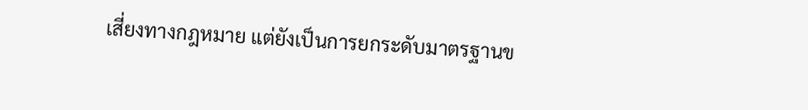เสี่ยงทางกฎหมาย แต่ยังเป็นการยกระดับมาตรฐานข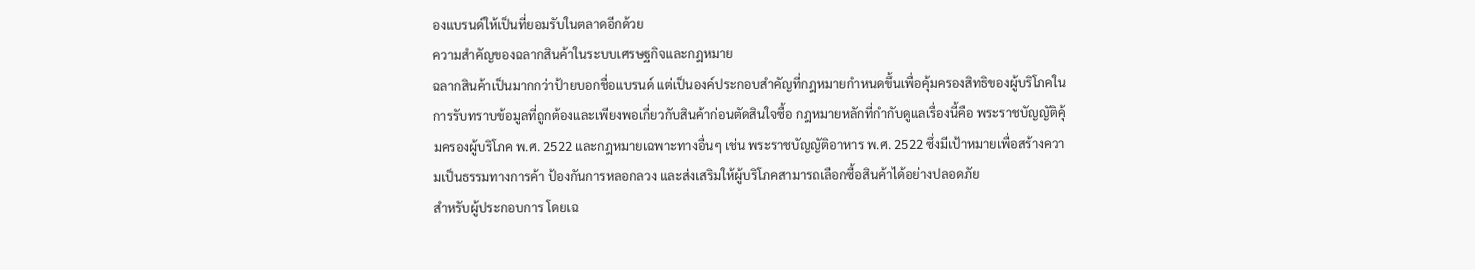องแบรนด์ให้เป็นที่ยอมรับในตลาดอีกด้วย
ความสำคัญของฉลากสินค้าในระบบเศรษฐกิจและกฎหมาย
ฉลากสินค้าเป็นมากกว่าป้ายบอกชื่อแบรนด์ แต่เป็นองค์ประกอบสำคัญที่กฎหมายกำหนดขึ้นเพื่อคุ้มครองสิทธิของผู้บริโภคในการรับทราบข้อมูลที่ถูกต้องและเพียงพอเกี่ยวกับสินค้าก่อนตัดสินใจซื้อ กฎหมายหลักที่กำกับดูแลเรื่องนี้คือ พระราชบัญญัติคุ้มครองผู้บริโภค พ.ศ. 2522 และกฎหมายเฉพาะทางอื่นๆ เช่น พระราชบัญญัติอาหาร พ.ศ. 2522 ซึ่งมีเป้าหมายเพื่อสร้างความเป็นธรรมทางการค้า ป้องกันการหลอกลวง และส่งเสริมให้ผู้บริโภคสามารถเลือกซื้อสินค้าได้อย่างปลอดภัย
สำหรับผู้ประกอบการ โดยเฉ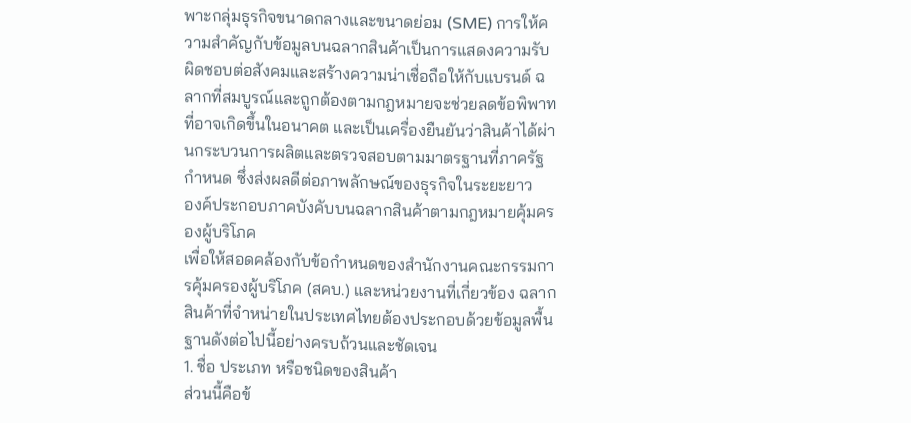พาะกลุ่มธุรกิจขนาดกลางและขนาดย่อม (SME) การให้ความสำคัญกับข้อมูลบนฉลากสินค้าเป็นการแสดงความรับผิดชอบต่อสังคมและสร้างความน่าเชื่อถือให้กับแบรนด์ ฉลากที่สมบูรณ์และถูกต้องตามกฎหมายจะช่วยลดข้อพิพาทที่อาจเกิดขึ้นในอนาคต และเป็นเครื่องยืนยันว่าสินค้าได้ผ่านกระบวนการผลิตและตรวจสอบตามมาตรฐานที่ภาครัฐกำหนด ซึ่งส่งผลดีต่อภาพลักษณ์ของธุรกิจในระยะยาว
องค์ประกอบภาคบังคับบนฉลากสินค้าตามกฎหมายคุ้มครองผู้บริโภค
เพื่อให้สอดคล้องกับข้อกำหนดของสำนักงานคณะกรรมการคุ้มครองผู้บริโภค (สคบ.) และหน่วยงานที่เกี่ยวข้อง ฉลากสินค้าที่จำหน่ายในประเทศไทยต้องประกอบด้วยข้อมูลพื้นฐานดังต่อไปนี้อย่างครบถ้วนและชัดเจน
1. ชื่อ ประเภท หรือชนิดของสินค้า
ส่วนนี้คือข้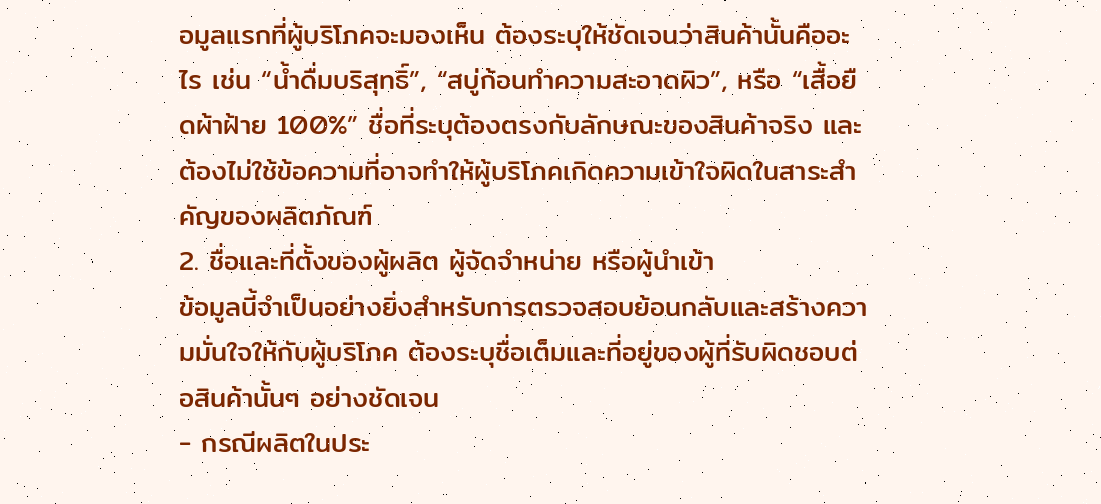อมูลแรกที่ผู้บริโภคจะมองเห็น ต้องระบุให้ชัดเจนว่าสินค้านั้นคืออะไร เช่น “น้ำดื่มบริสุทธิ์”, “สบู่ก้อนทำความสะอาดผิว”, หรือ “เสื้อยืดผ้าฝ้าย 100%” ชื่อที่ระบุต้องตรงกับลักษณะของสินค้าจริง และต้องไม่ใช้ข้อความที่อาจทำให้ผู้บริโภคเกิดความเข้าใจผิดในสาระสำคัญของผลิตภัณฑ์
2. ชื่อและที่ตั้งของผู้ผลิต ผู้จัดจำหน่าย หรือผู้นำเข้า
ข้อมูลนี้จำเป็นอย่างยิ่งสำหรับการตรวจสอบย้อนกลับและสร้างความมั่นใจให้กับผู้บริโภค ต้องระบุชื่อเต็มและที่อยู่ของผู้ที่รับผิดชอบต่อสินค้านั้นๆ อย่างชัดเจน
- กรณีผลิตในประ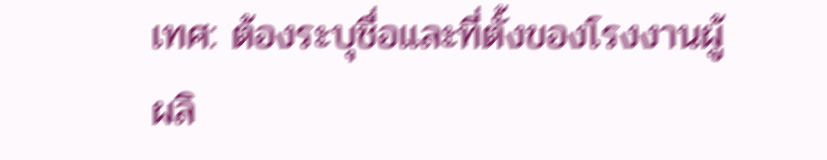เทศ: ต้องระบุชื่อและที่ตั้งของโรงงานผู้ผลิ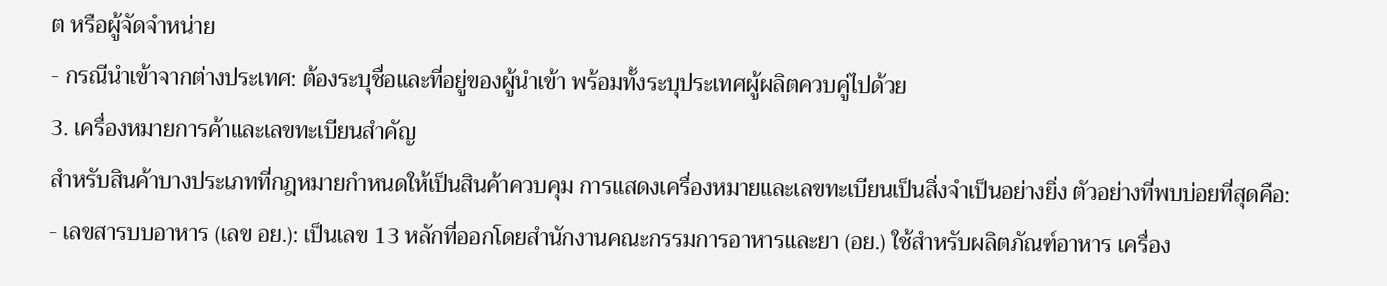ต หรือผู้จัดจำหน่าย
- กรณีนำเข้าจากต่างประเทศ: ต้องระบุชื่อและที่อยู่ของผู้นำเข้า พร้อมทั้งระบุประเทศผู้ผลิตควบคู่ไปด้วย
3. เครื่องหมายการค้าและเลขทะเบียนสำคัญ
สำหรับสินค้าบางประเภทที่กฎหมายกำหนดให้เป็นสินค้าควบคุม การแสดงเครื่องหมายและเลขทะเบียนเป็นสิ่งจำเป็นอย่างยิ่ง ตัวอย่างที่พบบ่อยที่สุดคือ:
- เลขสารบบอาหาร (เลข อย.): เป็นเลข 13 หลักที่ออกโดยสำนักงานคณะกรรมการอาหารและยา (อย.) ใช้สำหรับผลิตภัณฑ์อาหาร เครื่อง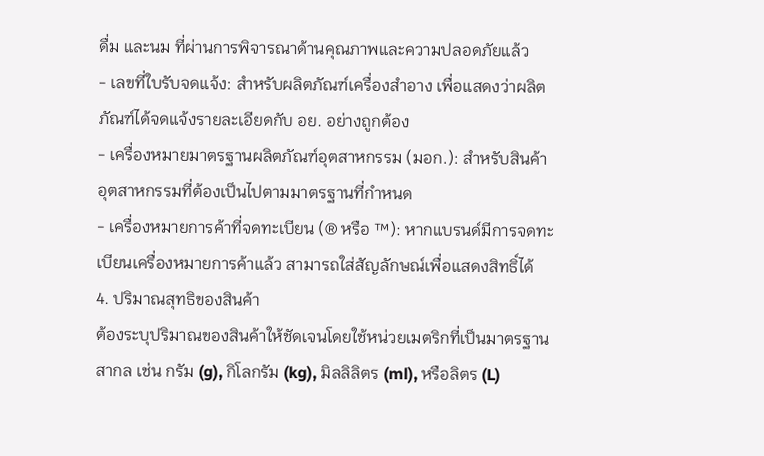ดื่ม และนม ที่ผ่านการพิจารณาด้านคุณภาพและความปลอดภัยแล้ว
- เลขที่ใบรับจดแจ้ง: สำหรับผลิตภัณฑ์เครื่องสำอาง เพื่อแสดงว่าผลิตภัณฑ์ได้จดแจ้งรายละเอียดกับ อย. อย่างถูกต้อง
- เครื่องหมายมาตรฐานผลิตภัณฑ์อุตสาหกรรม (มอก.): สำหรับสินค้าอุตสาหกรรมที่ต้องเป็นไปตามมาตรฐานที่กำหนด
- เครื่องหมายการค้าที่จดทะเบียน (® หรือ ™): หากแบรนด์มีการจดทะเบียนเครื่องหมายการค้าแล้ว สามารถใส่สัญลักษณ์เพื่อแสดงสิทธิ์ได้
4. ปริมาณสุทธิของสินค้า
ต้องระบุปริมาณของสินค้าให้ชัดเจนโดยใช้หน่วยเมตริกที่เป็นมาตรฐานสากล เช่น กรัม (g), กิโลกรัม (kg), มิลลิลิตร (ml), หรือลิตร (L)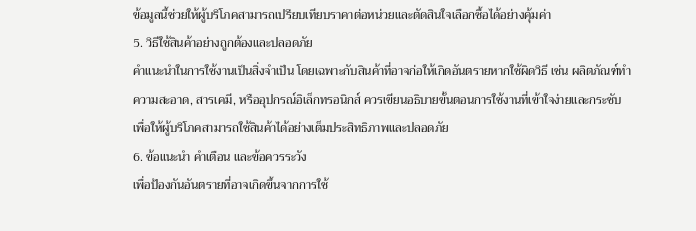ข้อมูลนี้ช่วยให้ผู้บริโภคสามารถเปรียบเทียบราคาต่อหน่วยและตัดสินใจเลือกซื้อได้อย่างคุ้มค่า
5. วิธีใช้สินค้าอย่างถูกต้องและปลอดภัย
คำแนะนำในการใช้งานเป็นสิ่งจำเป็น โดยเฉพาะกับสินค้าที่อาจก่อให้เกิดอันตรายหากใช้ผิดวิธี เช่น ผลิตภัณฑ์ทำความสะอาด, สารเคมี, หรืออุปกรณ์อิเล็กทรอนิกส์ ควรเขียนอธิบายขั้นตอนการใช้งานที่เข้าใจง่ายและกระชับ เพื่อให้ผู้บริโภคสามารถใช้สินค้าได้อย่างเต็มประสิทธิภาพและปลอดภัย
6. ข้อแนะนำ คำเตือน และข้อควรระวัง
เพื่อป้องกันอันตรายที่อาจเกิดขึ้นจากการใช้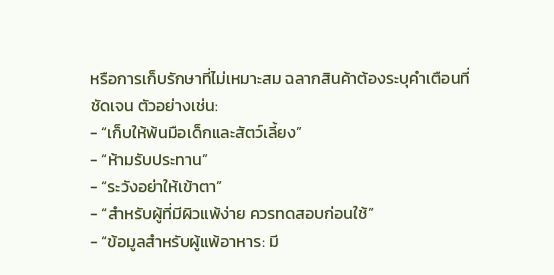หรือการเก็บรักษาที่ไม่เหมาะสม ฉลากสินค้าต้องระบุคำเตือนที่ชัดเจน ตัวอย่างเช่น:
- “เก็บให้พ้นมือเด็กและสัตว์เลี้ยง”
- “ห้ามรับประทาน”
- “ระวังอย่าให้เข้าตา”
- “สำหรับผู้ที่มีผิวแพ้ง่าย ควรทดสอบก่อนใช้”
- “ข้อมูลสำหรับผู้แพ้อาหาร: มี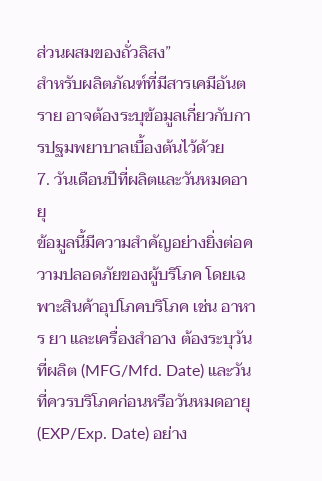ส่วนผสมของถั่วลิสง”
สำหรับผลิตภัณฑ์ที่มีสารเคมีอันตราย อาจต้องระบุข้อมูลเกี่ยวกับการปฐมพยาบาลเบื้องต้นไว้ด้วย
7. วันเดือนปีที่ผลิตและวันหมดอายุ
ข้อมูลนี้มีความสำคัญอย่างยิ่งต่อความปลอดภัยของผู้บริโภค โดยเฉพาะสินค้าอุปโภคบริโภค เช่น อาหาร ยา และเครื่องสำอาง ต้องระบุวันที่ผลิต (MFG/Mfd. Date) และวันที่ควรบริโภคก่อนหรือวันหมดอายุ (EXP/Exp. Date) อย่าง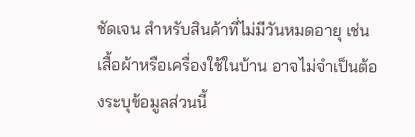ชัดเจน สำหรับสินค้าที่ไม่มีวันหมดอายุ เช่น เสื้อผ้าหรือเครื่องใช้ในบ้าน อาจไม่จำเป็นต้องระบุข้อมูลส่วนนี้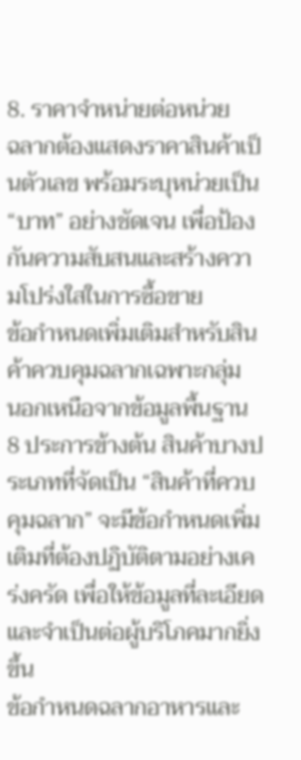8. ราคาจำหน่ายต่อหน่วย
ฉลากต้องแสดงราคาสินค้าเป็นตัวเลข พร้อมระบุหน่วยเป็น “บาท” อย่างชัดเจน เพื่อป้องกันความสับสนและสร้างความโปร่งใสในการซื้อขาย
ข้อกำหนดเพิ่มเติมสำหรับสินค้าควบคุมฉลากเฉพาะกลุ่ม
นอกเหนือจากข้อมูลพื้นฐาน 8 ประการข้างต้น สินค้าบางประเภทที่จัดเป็น “สินค้าที่ควบคุมฉลาก” จะมีข้อกำหนดเพิ่มเติมที่ต้องปฏิบัติตามอย่างเคร่งครัด เพื่อให้ข้อมูลที่ละเอียดและจำเป็นต่อผู้บริโภคมากยิ่งขึ้น
ข้อกำหนดฉลากอาหารและ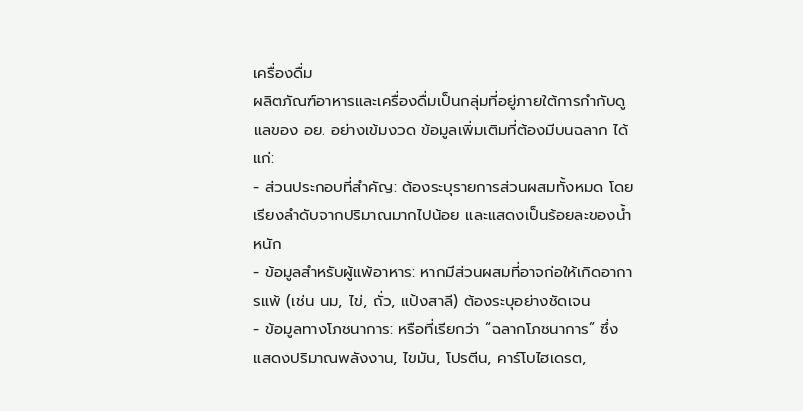เครื่องดื่ม
ผลิตภัณฑ์อาหารและเครื่องดื่มเป็นกลุ่มที่อยู่ภายใต้การกำกับดูแลของ อย. อย่างเข้มงวด ข้อมูลเพิ่มเติมที่ต้องมีบนฉลาก ได้แก่:
- ส่วนประกอบที่สำคัญ: ต้องระบุรายการส่วนผสมทั้งหมด โดยเรียงลำดับจากปริมาณมากไปน้อย และแสดงเป็นร้อยละของน้ำหนัก
- ข้อมูลสำหรับผู้แพ้อาหาร: หากมีส่วนผสมที่อาจก่อให้เกิดอาการแพ้ (เช่น นม, ไข่, ถั่ว, แป้งสาลี) ต้องระบุอย่างชัดเจน
- ข้อมูลทางโภชนาการ: หรือที่เรียกว่า “ฉลากโภชนาการ” ซึ่งแสดงปริมาณพลังงาน, ไขมัน, โปรตีน, คาร์โบไฮเดรต,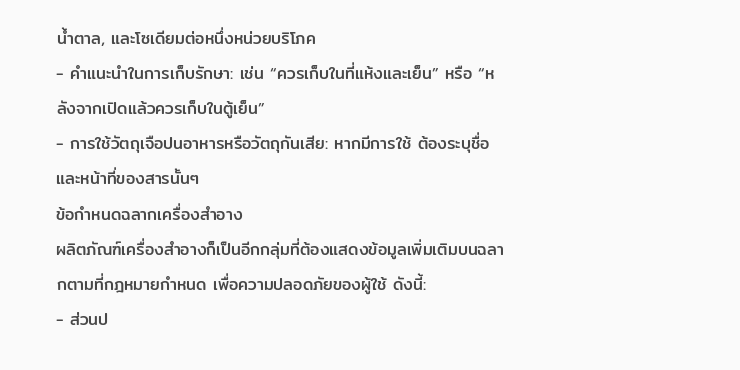น้ำตาล, และโซเดียมต่อหนึ่งหน่วยบริโภค
- คำแนะนำในการเก็บรักษา: เช่น “ควรเก็บในที่แห้งและเย็น” หรือ “หลังจากเปิดแล้วควรเก็บในตู้เย็น”
- การใช้วัตถุเจือปนอาหารหรือวัตถุกันเสีย: หากมีการใช้ ต้องระบุชื่อและหน้าที่ของสารนั้นๆ
ข้อกำหนดฉลากเครื่องสำอาง
ผลิตภัณฑ์เครื่องสำอางก็เป็นอีกกลุ่มที่ต้องแสดงข้อมูลเพิ่มเติมบนฉลากตามที่กฎหมายกำหนด เพื่อความปลอดภัยของผู้ใช้ ดังนี้:
- ส่วนป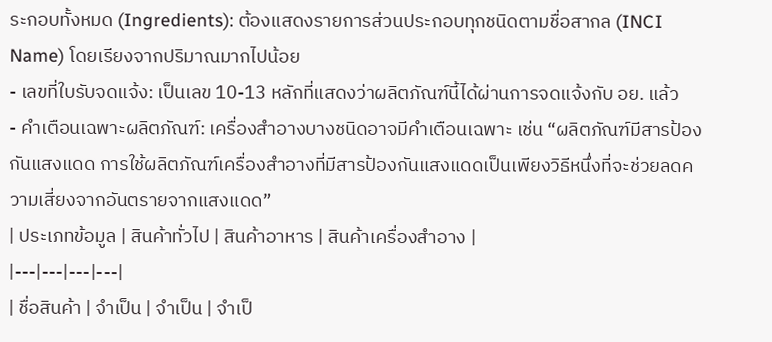ระกอบทั้งหมด (Ingredients): ต้องแสดงรายการส่วนประกอบทุกชนิดตามชื่อสากล (INCI Name) โดยเรียงจากปริมาณมากไปน้อย
- เลขที่ใบรับจดแจ้ง: เป็นเลข 10-13 หลักที่แสดงว่าผลิตภัณฑ์นี้ได้ผ่านการจดแจ้งกับ อย. แล้ว
- คำเตือนเฉพาะผลิตภัณฑ์: เครื่องสำอางบางชนิดอาจมีคำเตือนเฉพาะ เช่น “ผลิตภัณฑ์มีสารป้องกันแสงแดด การใช้ผลิตภัณฑ์เครื่องสำอางที่มีสารป้องกันแสงแดดเป็นเพียงวิธีหนึ่งที่จะช่วยลดความเสี่ยงจากอันตรายจากแสงแดด”
| ประเภทข้อมูล | สินค้าทั่วไป | สินค้าอาหาร | สินค้าเครื่องสำอาง |
|---|---|---|---|
| ชื่อสินค้า | จำเป็น | จำเป็น | จำเป็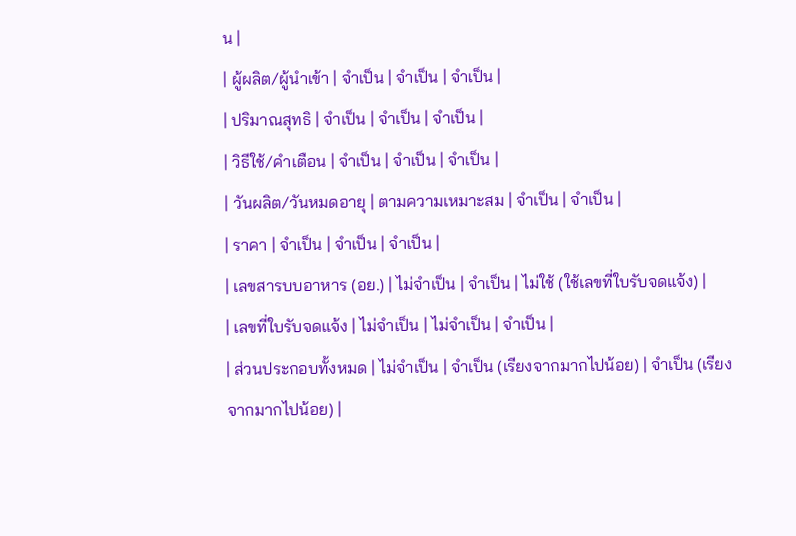น |
| ผู้ผลิต/ผู้นำเข้า | จำเป็น | จำเป็น | จำเป็น |
| ปริมาณสุทธิ | จำเป็น | จำเป็น | จำเป็น |
| วิธีใช้/คำเตือน | จำเป็น | จำเป็น | จำเป็น |
| วันผลิต/วันหมดอายุ | ตามความเหมาะสม | จำเป็น | จำเป็น |
| ราคา | จำเป็น | จำเป็น | จำเป็น |
| เลขสารบบอาหาร (อย.) | ไม่จำเป็น | จำเป็น | ไม่ใช้ (ใช้เลขที่ใบรับจดแจ้ง) |
| เลขที่ใบรับจดแจ้ง | ไม่จำเป็น | ไม่จำเป็น | จำเป็น |
| ส่วนประกอบทั้งหมด | ไม่จำเป็น | จำเป็น (เรียงจากมากไปน้อย) | จำเป็น (เรียงจากมากไปน้อย) |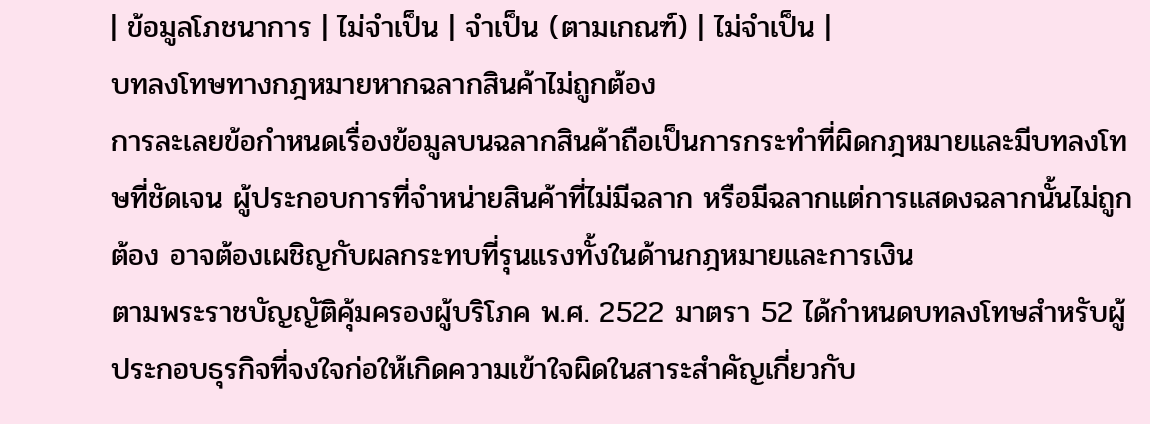| ข้อมูลโภชนาการ | ไม่จำเป็น | จำเป็น (ตามเกณฑ์) | ไม่จำเป็น |
บทลงโทษทางกฎหมายหากฉลากสินค้าไม่ถูกต้อง
การละเลยข้อกำหนดเรื่องข้อมูลบนฉลากสินค้าถือเป็นการกระทำที่ผิดกฎหมายและมีบทลงโทษที่ชัดเจน ผู้ประกอบการที่จำหน่ายสินค้าที่ไม่มีฉลาก หรือมีฉลากแต่การแสดงฉลากนั้นไม่ถูกต้อง อาจต้องเผชิญกับผลกระทบที่รุนแรงทั้งในด้านกฎหมายและการเงิน
ตามพระราชบัญญัติคุ้มครองผู้บริโภค พ.ศ. 2522 มาตรา 52 ได้กำหนดบทลงโทษสำหรับผู้ประกอบธุรกิจที่จงใจก่อให้เกิดความเข้าใจผิดในสาระสำคัญเกี่ยวกับ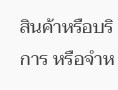สินค้าหรือบริการ หรือจำห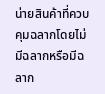น่ายสินค้าที่ควบคุมฉลากโดยไม่มีฉลากหรือมีฉลาก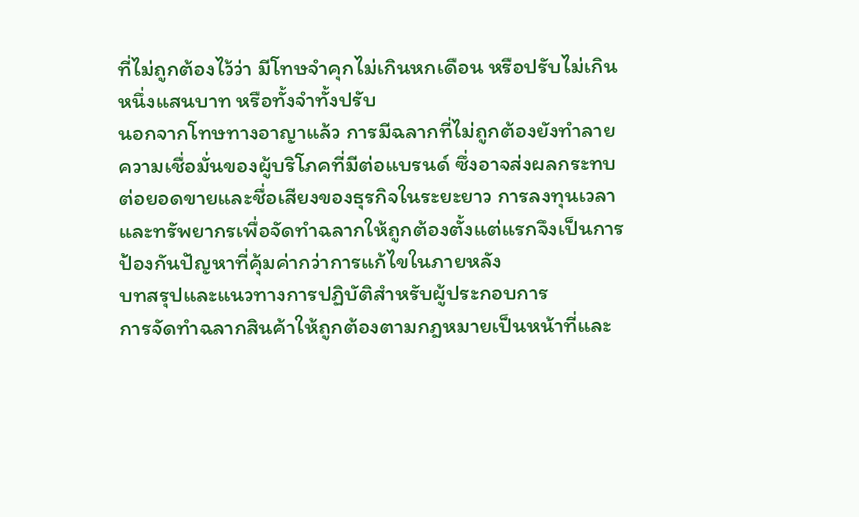ที่ไม่ถูกต้องไว้ว่า มีโทษจำคุกไม่เกินหกเดือน หรือปรับไม่เกินหนึ่งแสนบาท หรือทั้งจำทั้งปรับ
นอกจากโทษทางอาญาแล้ว การมีฉลากที่ไม่ถูกต้องยังทำลายความเชื่อมั่นของผู้บริโภคที่มีต่อแบรนด์ ซึ่งอาจส่งผลกระทบต่อยอดขายและชื่อเสียงของธุรกิจในระยะยาว การลงทุนเวลาและทรัพยากรเพื่อจัดทำฉลากให้ถูกต้องตั้งแต่แรกจึงเป็นการป้องกันปัญหาที่คุ้มค่ากว่าการแก้ไขในภายหลัง
บทสรุปและแนวทางการปฏิบัติสำหรับผู้ประกอบการ
การจัดทำฉลากสินค้าให้ถูกต้องตามกฎหมายเป็นหน้าที่และ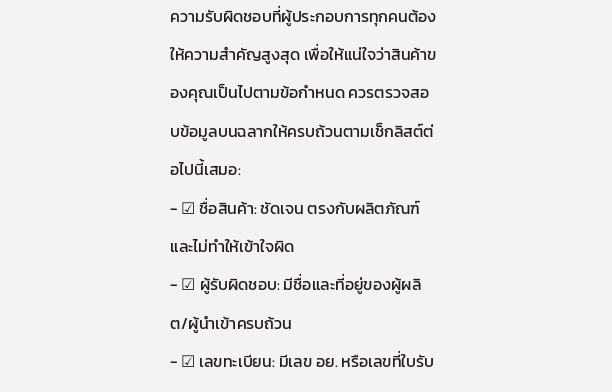ความรับผิดชอบที่ผู้ประกอบการทุกคนต้องให้ความสำคัญสูงสุด เพื่อให้แน่ใจว่าสินค้าของคุณเป็นไปตามข้อกำหนด ควรตรวจสอบข้อมูลบนฉลากให้ครบถ้วนตามเช็กลิสต์ต่อไปนี้เสมอ:
- ☑ ชื่อสินค้า: ชัดเจน ตรงกับผลิตภัณฑ์ และไม่ทำให้เข้าใจผิด
- ☑ ผู้รับผิดชอบ: มีชื่อและที่อยู่ของผู้ผลิต/ผู้นำเข้าครบถ้วน
- ☑ เลขทะเบียน: มีเลข อย. หรือเลขที่ใบรับ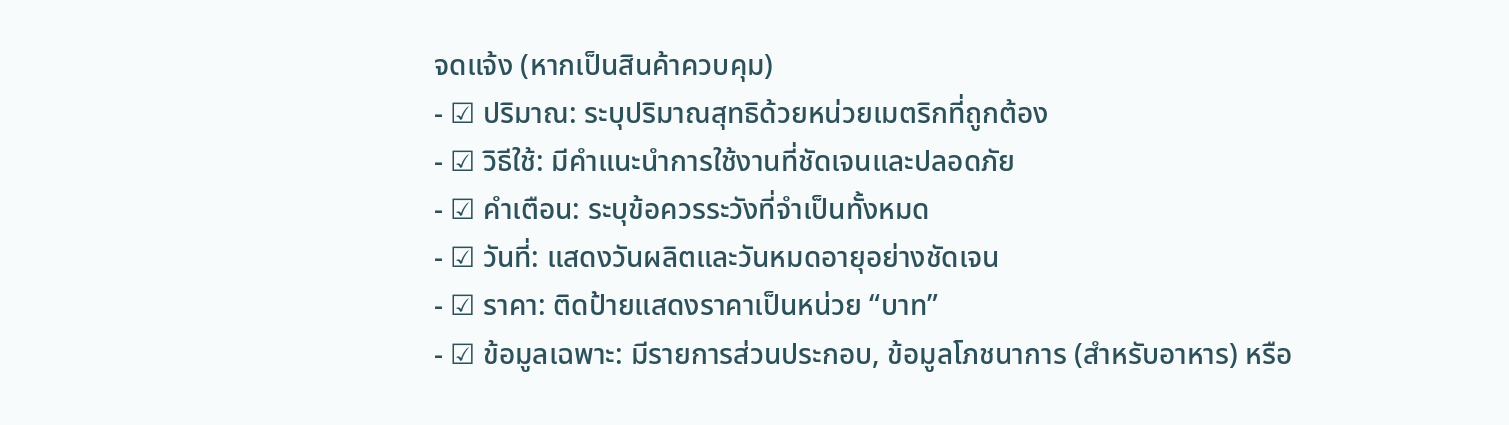จดแจ้ง (หากเป็นสินค้าควบคุม)
- ☑ ปริมาณ: ระบุปริมาณสุทธิด้วยหน่วยเมตริกที่ถูกต้อง
- ☑ วิธีใช้: มีคำแนะนำการใช้งานที่ชัดเจนและปลอดภัย
- ☑ คำเตือน: ระบุข้อควรระวังที่จำเป็นทั้งหมด
- ☑ วันที่: แสดงวันผลิตและวันหมดอายุอย่างชัดเจน
- ☑ ราคา: ติดป้ายแสดงราคาเป็นหน่วย “บาท”
- ☑ ข้อมูลเฉพาะ: มีรายการส่วนประกอบ, ข้อมูลโภชนาการ (สำหรับอาหาร) หรือ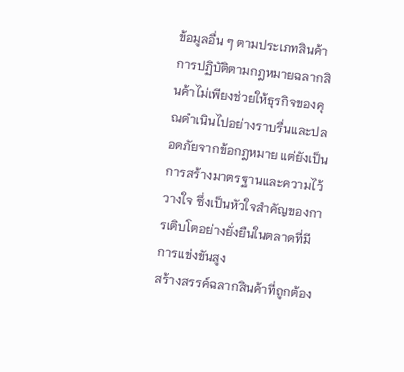ข้อมูลอื่น ๆ ตามประเภทสินค้า
การปฏิบัติตามกฎหมายฉลากสินค้าไม่เพียงช่วยให้ธุรกิจของคุณดำเนินไปอย่างราบรื่นและปลอดภัยจากข้อกฎหมาย แต่ยังเป็นการสร้างมาตรฐานและความไว้วางใจ ซึ่งเป็นหัวใจสำคัญของการเติบโตอย่างยั่งยืนในตลาดที่มีการแข่งขันสูง
สร้างสรรค์ฉลากสินค้าที่ถูกต้อง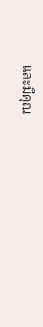และมีคุณ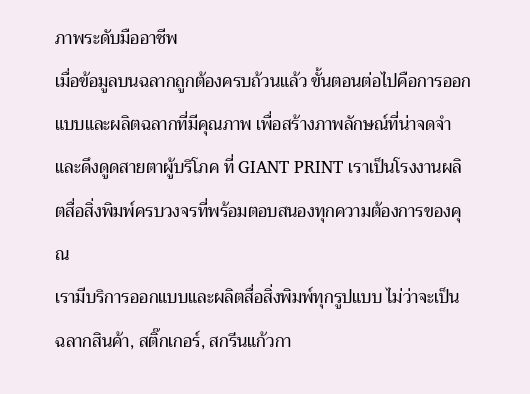ภาพระดับมืออาชีพ
เมื่อข้อมูลบนฉลากถูกต้องครบถ้วนแล้ว ขั้นตอนต่อไปคือการออกแบบและผลิตฉลากที่มีคุณภาพ เพื่อสร้างภาพลักษณ์ที่น่าจดจำและดึงดูดสายตาผู้บริโภค ที่ GIANT PRINT เราเป็นโรงงานผลิตสื่อสิ่งพิมพ์ครบวงจรที่พร้อมตอบสนองทุกความต้องการของคุณ
เรามีบริการออกแบบและผลิตสื่อสิ่งพิมพ์ทุกรูปแบบ ไม่ว่าจะเป็น ฉลากสินค้า, สติ๊กเกอร์, สกรีนแก้วกา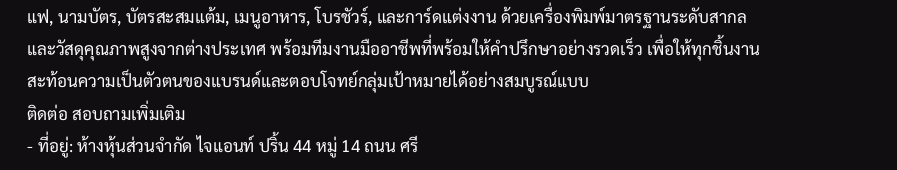แฟ, นามบัตร, บัตรสะสมแต้ม, เมนูอาหาร, โบรชัวร์, และการ์ดแต่งงาน ด้วยเครื่องพิมพ์มาตรฐานระดับสากลและวัสดุคุณภาพสูงจากต่างประเทศ พร้อมทีมงานมืออาชีพที่พร้อมให้คำปรึกษาอย่างรวดเร็ว เพื่อให้ทุกชิ้นงานสะท้อนความเป็นตัวตนของแบรนด์และตอบโจทย์กลุ่มเป้าหมายได้อย่างสมบูรณ์แบบ
ติดต่อ สอบถามเพิ่มเติม
- ที่อยู่: ห้างหุ้นส่วนจำกัด ไจแอนท์ ปริ้น 44 หมู่ 14 ถนน ศรี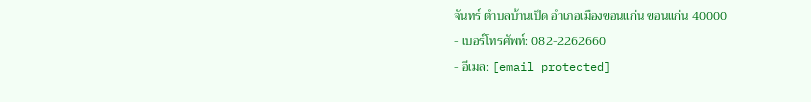จันทร์ ตำบลบ้านเป็ด อำเภอเมืองขอนแก่น ขอนแก่น 40000
- เบอร์โทรศัพท์: 082-2262660
- อีเมล: [email protected]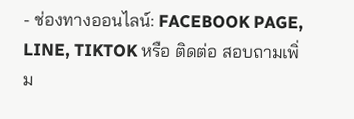- ช่องทางออนไลน์: FACEBOOK PAGE, LINE, TIKTOK หรือ ติดต่อ สอบถามเพิ่ม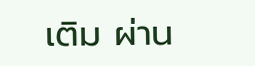เติม ผ่าน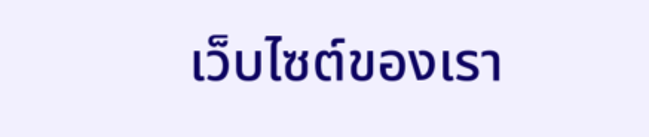เว็บไซต์ของเรา